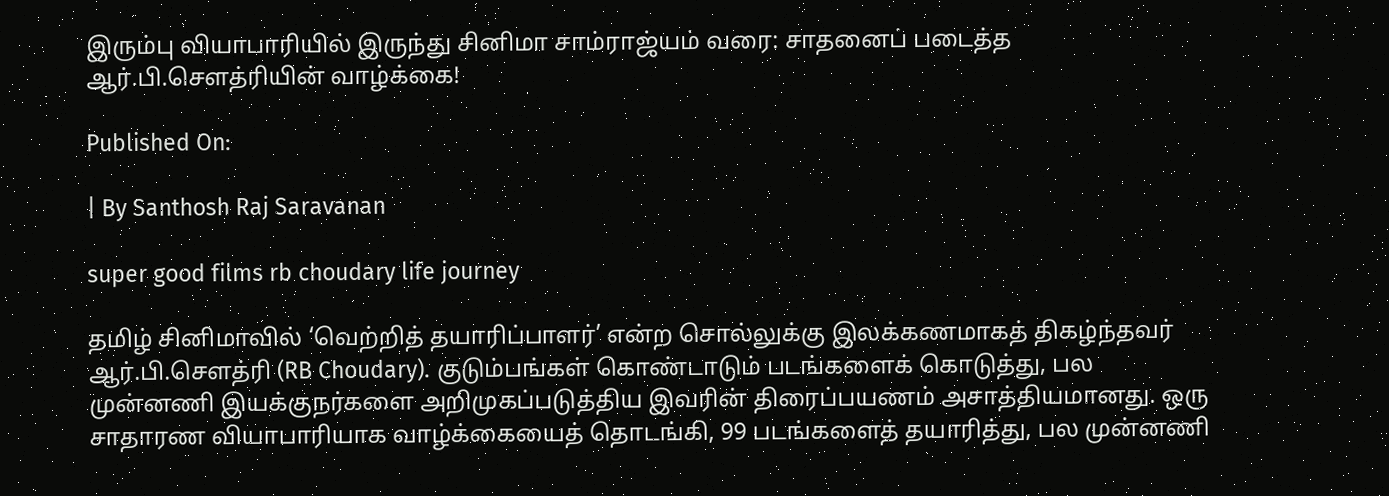இரும்பு வியாபாரியில் இருந்து சினிமா சாம்ராஜ்யம் வரை: சாதனைப் படைத்த ஆர்.பி.சௌத்ரியின் வாழ்க்கை!

Published On:

| By Santhosh Raj Saravanan

super good films rb choudary life journey

தமிழ் சினிமாவில் ‘வெற்றித் தயாரிப்பாளர்’ என்ற சொல்லுக்கு இலக்கணமாகத் திகழ்ந்தவர் ஆர்.பி.சௌத்ரி (RB Choudary). குடும்பங்கள் கொண்டாடும் படங்களைக் கொடுத்து, பல முன்னணி இயக்குநர்களை அறிமுகப்படுத்திய இவரின் திரைப்பயணம் அசாத்தியமானது. ஒரு சாதாரண வியாபாரியாக வாழ்க்கையைத் தொடங்கி, 99 படங்களைத் தயாரித்து, பல முன்னணி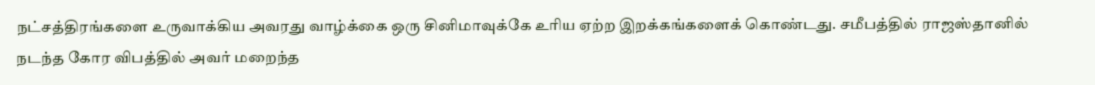நட்சத்திரங்களை உருவாக்கிய அவரது வாழ்க்கை ஒரு சினிமாவுக்கே உரிய ஏற்ற இறக்கங்களைக் கொண்டது. சமீபத்தில் ராஜஸ்தானில் நடந்த கோர விபத்தில் அவர் மறைந்த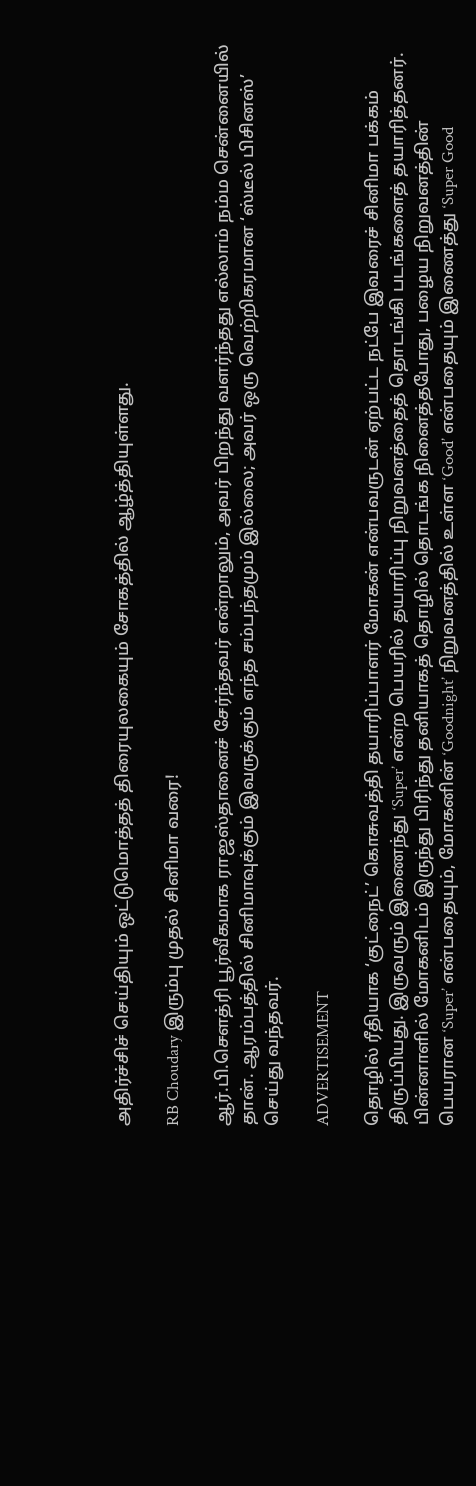அதிர்ச்சிச் செய்தியும் ஒட்டுமொத்தத் திரையுலகையும் சோகத்தில் ஆழ்த்தியுள்ளது.

RB Choudary இரும்பு முதல் சினிமா வரை!

ஆர்.பி.சௌத்ரி பூர்வீகமாக ராஜஸ்தானைச் சேர்ந்தவர் என்றாலும், அவர் பிறந்து வளர்ந்தது எல்லாம் நம்ம சென்னையில் தான். ஆரம்பத்தில் சினிமாவுக்கும் இவருக்கும் எந்த சம்பந்தமும் இல்லை; அவர் ஒரு வெற்றிகரமான ‘ஸ்டீல் பிசினஸ்’ செய்து வந்தவர்.

ADVERTISEMENT

தொழில் ரீதியாக ‘குட்நைட்’ கொசுவத்தி தயாரிப்பாளர் மோகன் என்பவருடன் ஏற்பட்ட நட்பே இவரைச் சினிமா பக்கம் திருப்பியது. இருவரும் இணைந்து ‘Super’ என்ற பெயரில் தயாரிப்பு நிறுவனத்தைத் தொடங்கி படங்களைத் தயாரித்தனர். பின்னாளில் மோகனிடம் இருந்து பிரிந்து தனியாகத் தொழில் தொடங்க நினைத்தபோது, பழைய நிறுவனத்தின் பெயரான ‘Super’ என்பதையும், மோகனின் ‘Goodnight’ நிறுவனத்தில் உள்ள ‘Good’ என்பதையும் இணைத்து ‘Super Good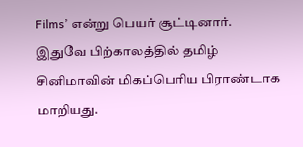Films’ என்று பெயர் சூட்டினார். இதுவே பிற்காலத்தில் தமிழ் சினிமாவின் மிகப்பெரிய பிராண்டாக மாறியது.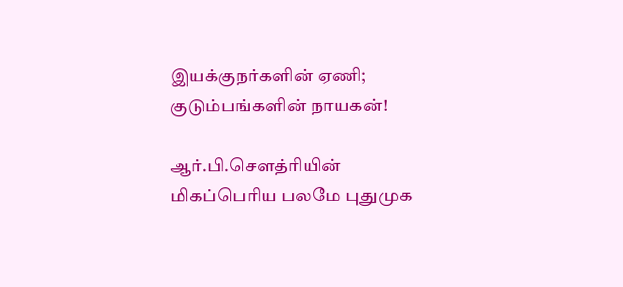இயக்குநர்களின் ஏணி; குடும்பங்களின் நாயகன்!

ஆர்.பி.சௌத்ரியின் மிகப்பெரிய பலமே புதுமுக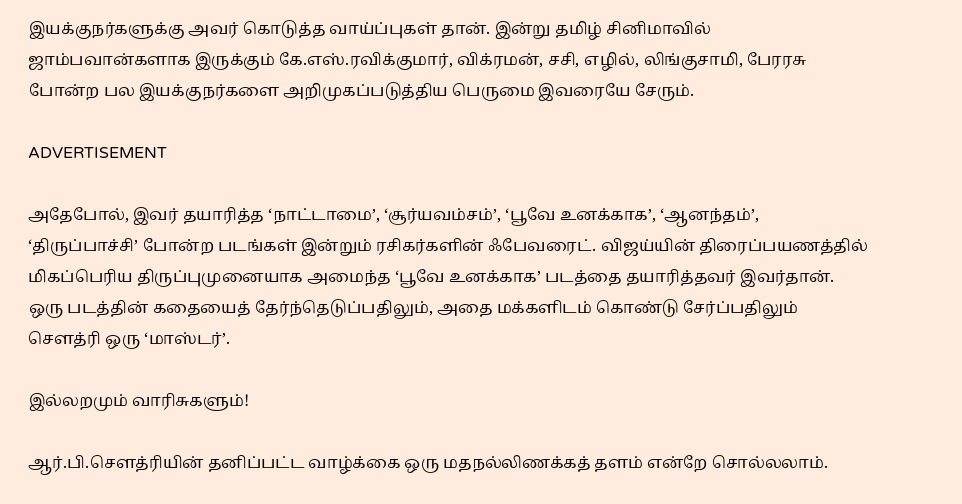இயக்குநர்களுக்கு அவர் கொடுத்த வாய்ப்புகள் தான். இன்று தமிழ் சினிமாவில் ஜாம்பவான்களாக இருக்கும் கே.எஸ்.ரவிக்குமார், விக்ரமன், சசி, எழில், லிங்குசாமி, பேரரசு போன்ற பல இயக்குநர்களை அறிமுகப்படுத்திய பெருமை இவரையே சேரும்.

ADVERTISEMENT

அதேபோல், இவர் தயாரித்த ‘நாட்டாமை’, ‘சூர்யவம்சம்’, ‘பூவே உனக்காக’, ‘ஆனந்தம்’, ‘திருப்பாச்சி’ போன்ற படங்கள் இன்றும் ரசிகர்களின் ஃபேவரைட். விஜய்யின் திரைப்பயணத்தில் மிகப்பெரிய திருப்புமுனையாக அமைந்த ‘பூவே உனக்காக’ படத்தை தயாரித்தவர் இவர்தான். ஒரு படத்தின் கதையைத் தேர்ந்தெடுப்பதிலும், அதை மக்களிடம் கொண்டு சேர்ப்பதிலும் சௌத்ரி ஒரு ‘மாஸ்டர்’.

இல்லறமும் வாரிசுகளும்!

ஆர்.பி.சௌத்ரியின் தனிப்பட்ட வாழ்க்கை ஒரு மதநல்லிணக்கத் தளம் என்றே சொல்லலாம்.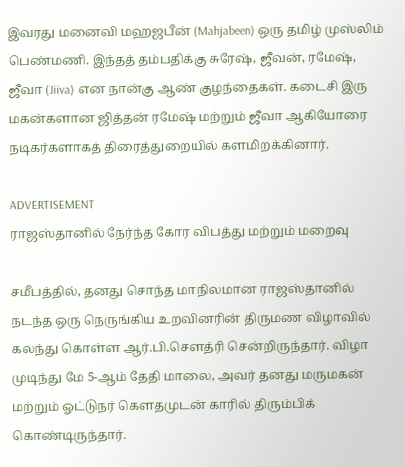இவரது மனைவி மஹஜபீன் (Mahjabeen) ஒரு தமிழ் முஸ்லிம் பெண்மணி. இந்தத் தம்பதிக்கு சுரேஷ், ஜீவன், ரமேஷ், ஜீவா (Jiiva) என நான்கு ஆண் குழந்தைகள். கடைசி இரு மகன்களான ஜித்தன் ரமேஷ் மற்றும் ஜீவா ஆகியோரை நடிகர்களாகத் திரைத்துறையில் களமிறக்கினார்.

ADVERTISEMENT
ராஜஸ்தானில் நேர்ந்த கோர விபத்து மற்றும் மறைவு

சமீபத்தில், தனது சொந்த மாநிலமான ராஜஸ்தானில் நடந்த ஒரு நெருங்கிய உறவினரின் திருமண விழாவில் கலந்து கொள்ள ஆர்.பி.சௌத்ரி சென்றிருந்தார். விழா முடிந்து மே 5-ஆம் தேதி மாலை, அவர் தனது மருமகன் மற்றும் ஓட்டுநர் கௌதமுடன் காரில் திரும்பிக் கொண்டிருந்தார்.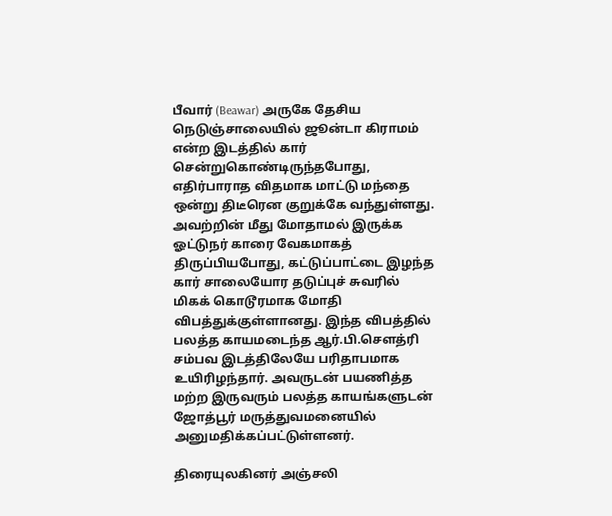பீவார் (Beawar) அருகே தேசிய நெடுஞ்சாலையில் ஜூன்டா கிராமம் என்ற இடத்தில் கார் சென்றுகொண்டிருந்தபோது, எதிர்பாராத விதமாக மாட்டு மந்தை ஒன்று திடீரென குறுக்கே வந்துள்ளது. அவற்றின் மீது மோதாமல் இருக்க ஓட்டுநர் காரை வேகமாகத் திருப்பியபோது, கட்டுப்பாட்டை இழந்த கார் சாலையோர தடுப்புச் சுவரில் மிகக் கொடூரமாக மோதி விபத்துக்குள்ளானது. இந்த விபத்தில் பலத்த காயமடைந்த ஆர்.பி.சௌத்ரி சம்பவ இடத்திலேயே பரிதாபமாக உயிரிழந்தார். அவருடன் பயணித்த மற்ற இருவரும் பலத்த காயங்களுடன் ஜோத்பூர் மருத்துவமனையில் அனுமதிக்கப்பட்டுள்ளனர்.

திரையுலகினர் அஞ்சலி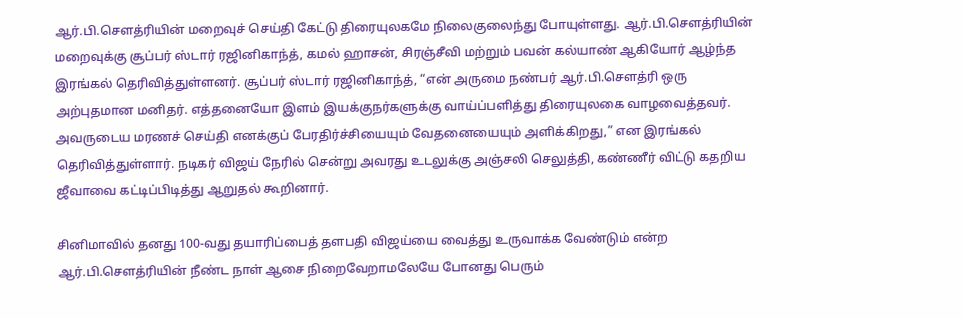ஆர்.பி.சௌத்ரியின் மறைவுச் செய்தி கேட்டு திரையுலகமே நிலைகுலைந்து போயுள்ளது. ஆர்.பி.சௌத்ரியின் மறைவுக்கு சூப்பர் ஸ்டார் ரஜினிகாந்த், கமல் ஹாசன், சிரஞ்சீவி மற்றும் பவன் கல்யாண் ஆகியோர் ஆழ்ந்த இரங்கல் தெரிவித்துள்ளனர். சூப்பர் ஸ்டார் ரஜினிகாந்த், “என் அருமை நண்பர் ஆர்.பி.சௌத்ரி ஒரு அற்புதமான மனிதர். எத்தனையோ இளம் இயக்குநர்களுக்கு வாய்ப்பளித்து திரையுலகை வாழவைத்தவர். அவருடைய மரணச் செய்தி எனக்குப் பேரதிர்ச்சியையும் வேதனையையும் அளிக்கிறது,” என இரங்கல் தெரிவித்துள்ளார். நடிகர் விஜய் நேரில் சென்று அவரது உடலுக்கு அஞ்சலி செலுத்தி, கண்ணீர் விட்டு கதறிய ஜீவாவை கட்டிப்பிடித்து ஆறுதல் கூறினார்.

சினிமாவில் தனது 100-வது தயாரிப்பைத் தளபதி விஜய்யை வைத்து உருவாக்க வேண்டும் என்ற ஆர்.பி.சௌத்ரியின் நீண்ட நாள் ஆசை நிறைவேறாமலேயே போனது பெரும்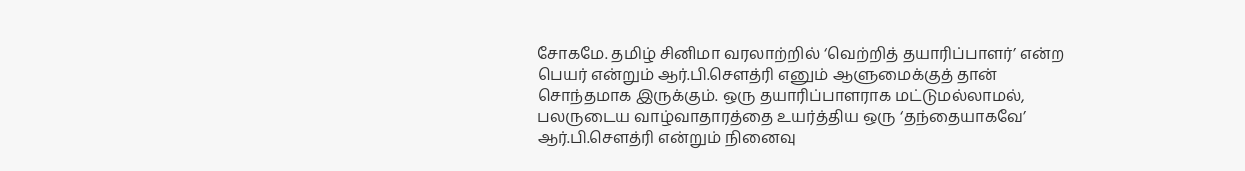சோகமே. தமிழ் சினிமா வரலாற்றில் ‘வெற்றித் தயாரிப்பாளர்’ என்ற பெயர் என்றும் ஆர்.பி.சௌத்ரி எனும் ஆளுமைக்குத் தான் சொந்தமாக இருக்கும். ஒரு தயாரிப்பாளராக மட்டுமல்லாமல், பலருடைய வாழ்வாதாரத்தை உயர்த்திய ஒரு ‘தந்தையாகவே’ ஆர்.பி.சௌத்ரி என்றும் நினைவு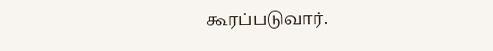கூரப்படுவார்.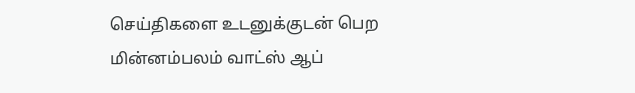செய்திகளை உடனுக்குடன் பெற மின்னம்பலம் வாட்ஸ் ஆப்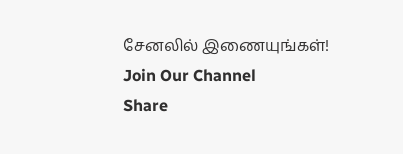சேனலில் இணையுங்கள்!
Join Our Channel
Share